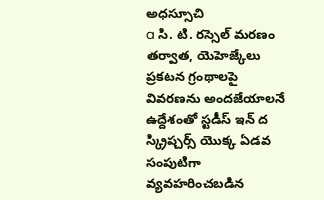అధస్సూచి
a సి. టి. రస్సెల్ మరణం తర్వాత, యెహెజ్కేలు ప్రకటన గ్రంథాలపై వివరణను అందజేయాలనే ఉద్దేశంతో స్టడీస్ ఇన్ ద స్క్రిప్చర్స్ యొక్క ఏడవ సంపుటిగా వ్యవహరించబడిన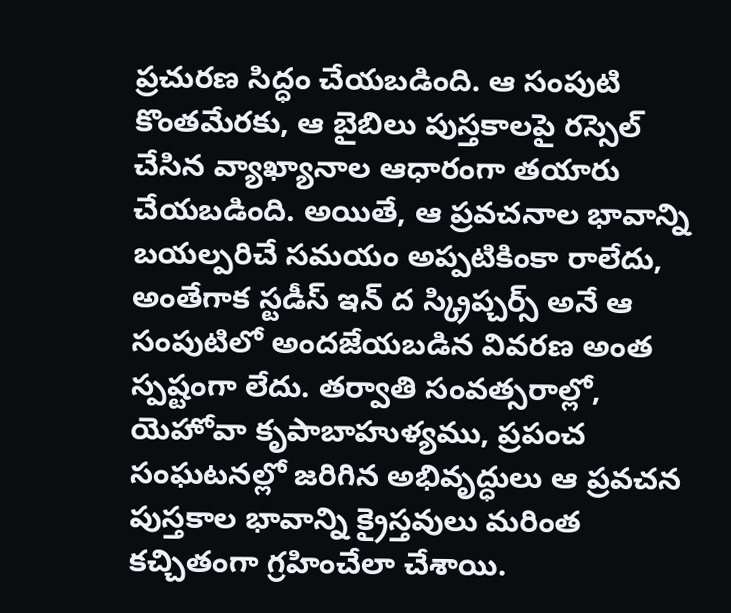ప్రచురణ సిద్ధం చేయబడింది. ఆ సంపుటి కొంతమేరకు, ఆ బైబిలు పుస్తకాలపై రస్సెల్ చేసిన వ్యాఖ్యానాల ఆధారంగా తయారు చేయబడింది. అయితే, ఆ ప్రవచనాల భావాన్ని బయల్పరిచే సమయం అప్పటికింకా రాలేదు, అంతేగాక స్టడీస్ ఇన్ ద స్క్రిప్చర్స్ అనే ఆ సంపుటిలో అందజేయబడిన వివరణ అంత స్పష్టంగా లేదు. తర్వాతి సంవత్సరాల్లో, యెహోవా కృపాబాహుళ్యము, ప్రపంచ సంఘటనల్లో జరిగిన అభివృద్ధులు ఆ ప్రవచన పుస్తకాల భావాన్ని క్రైస్తవులు మరింత కచ్చితంగా గ్రహించేలా చేశాయి.